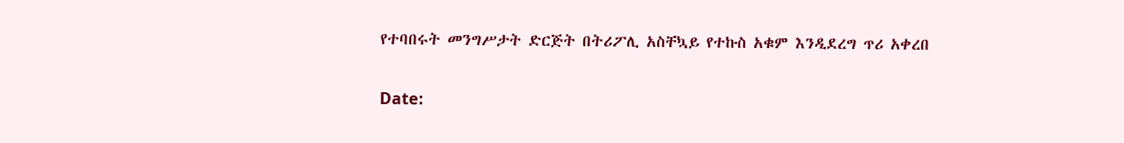የተባበሩት መንግሥታት ድርጅት በትሪፖሊ አስቸኳይ የተኩስ አቁም እንዲደረግ ጥሪ አቀረበ

Date: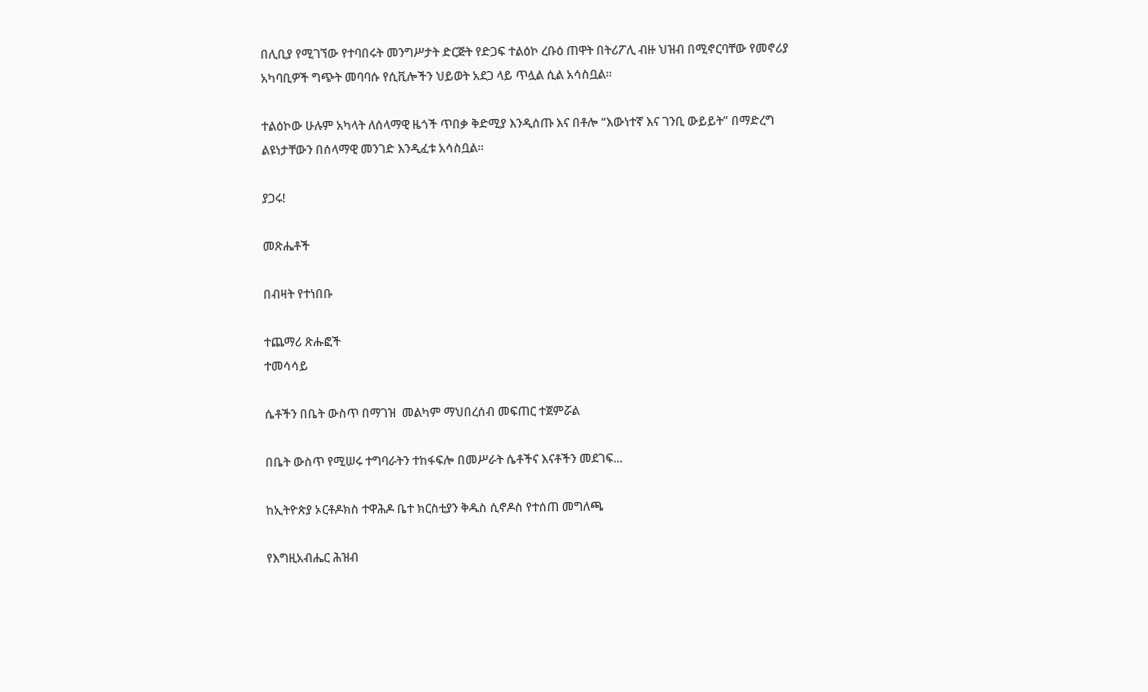በሊቢያ የሚገኘው የተባበሩት መንግሥታት ድርጅት የድጋፍ ተልዕኮ ረቡዕ ጠዋት በትሪፖሊ ብዙ ህዝብ በሚኖርባቸው የመኖሪያ አካባቢዎች ግጭት መባባሱ የሲቪሎችን ህይወት አደጋ ላይ ጥሏል ሲል አሳስቧል።

ተልዕኮው ሁሉም አካላት ለሰላማዊ ዜጎች ጥበቃ ቅድሚያ እንዲሰጡ እና በቶሎ “እውነተኛ እና ገንቢ ውይይት” በማድረግ ልዩነታቸውን በሰላማዊ መንገድ እንዲፈቱ አሳስቧል።

ያጋሩ!

መጽሔቶች

በብዛት የተነበቡ

ተጨማሪ ጽሑፎች
ተመሳሳይ

ሴቶችን በቤት ውስጥ በማገዝ  መልካም ማህበረሰብ መፍጠር ተጀምሯል

በቤት ውስጥ የሚሠሩ ተግባራትን ተከፋፍሎ በመሥራት ሴቶችና እናቶችን መደገፍ...

ከኢትዮጵያ ኦርቶዶክስ ተዋሕዶ ቤተ ክርስቲያን ቅዱስ ሲኖዶስ የተሰጠ መግለጫ

የእግዚአብሔር ሕዝብ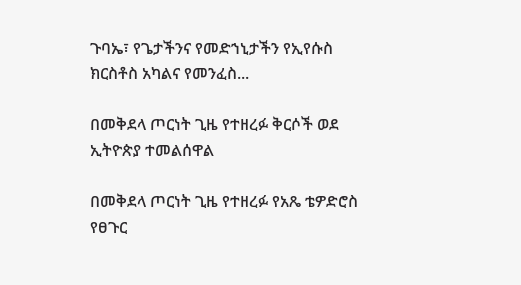ጉባኤ፣ የጌታችንና የመድኀኒታችን የኢየሱስ ክርስቶስ አካልና የመንፈስ...

በመቅደላ ጦርነት ጊዜ የተዘረፉ ቅርሶች ወደ ኢትዮጵያ ተመልሰዋል

በመቅደላ ጦርነት ጊዜ የተዘረፉ የአጼ ቴዎድሮስ የፀጉር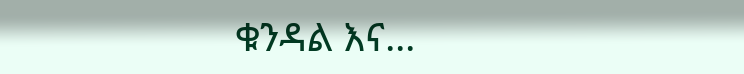ቁንዳል እና...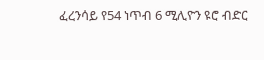ፈረንሳይ የ54 ነጥብ 6 ሚሊዮን ዩሮ ብድር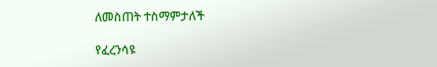ለመስጠት ተስማምታለች

የፈረንሳዩ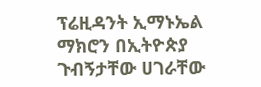ፕሬዚዳንት ኢማኑኤል ማክሮን በኢትዮጵያ ጉብኝታቸው ሀገራቸው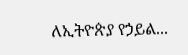ለኢትዮጵያ የኃይል...